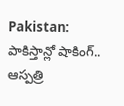Pakistan: పాకిస్తాన్లో షాకింగ్.. ఆస్పత్రి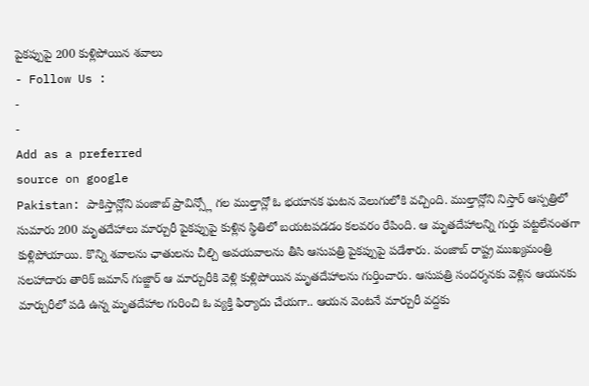పైకప్పుపై 200 కుళ్లిపోయిన శవాలు
- Follow Us :
-
-
Add as a preferred
source on google
Pakistan: పాకిస్తాన్లోని పంజాబ్ ప్రావిన్స్లో గల ముల్తాన్లో ఓ భయానక ఘటన వెలుగులోకి వచ్చింది. ముల్తాన్లోని నిస్తార్ ఆస్పత్రిలో సుమారు 200 మృతదేహాలు మార్చురీ పైకప్పుపై కుళ్లిన స్థితిలో బయటపడడం కలవరం రేపింది. ఆ మృతదేహాలన్ని గుర్తు పట్టలేనంతగా కుళ్లిపోయాయి. కొన్ని శవాలను ఛాతులను చీల్చి అవయవాలను తీసి ఆసుపత్రి పైకప్పుపై పడేశారు. పంజాబ్ రాష్ట్ర ముఖ్యమంత్రి సలహాదారు తారిక్ జమాన్ గుజ్జార్ ఆ మార్చురీకి వెళ్లి కుళ్లిపోయిన మృతదేహాలను గుర్తించారు. ఆసుపత్రి సందర్శనకు వెళ్లిన ఆయనకు మార్చురీలో పడి ఉన్న మృతదేహాల గురించి ఓ వ్యక్తి ఫిర్యాదు చేయగా.. ఆయన వెంటనే మార్చురీ వద్దకు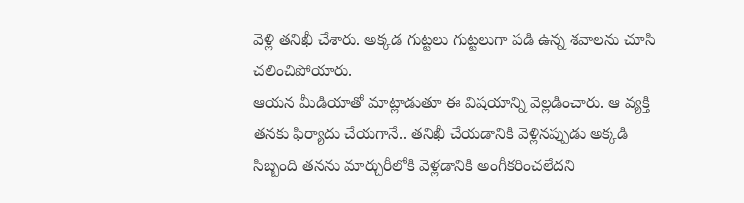వెళ్లి తనిఖీ చేశారు. అక్కడ గుట్టలు గుట్టలుగా పడి ఉన్న శవాలను చూసి చలించిపోయారు.
ఆయన మీడియాతో మాట్లాడుతూ ఈ విషయాన్ని వెల్లడించారు. ఆ వ్యక్తి తనకు ఫిర్యాదు చేయగానే.. తనిఖీ చేయడానికి వెళ్లినప్పుడు అక్కడి సిబ్బంది తనను మార్చురీలోకి వెళ్లడానికి అంగీకరించలేదని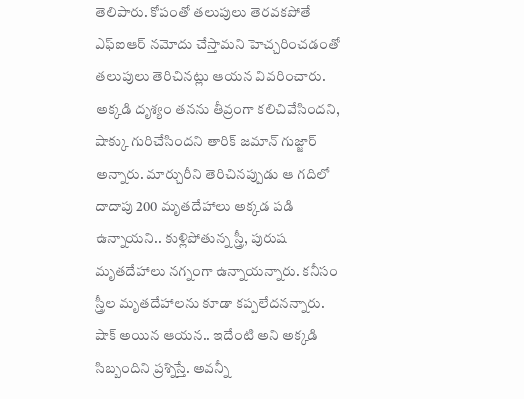తెలిపారు. కోపంతో తలుపులు తెరవకపోతే ఎఫ్ఐఆర్ నమోదు చేస్తామని హెచ్చరించడంతో తలుపులు తెరిచినట్లు ఆయన వివరించారు. అక్కడి దృశ్యం తనను తీవ్రంగా కలిచివేసిందని, షాక్కు గురిచేసిందని తారిక్ జమాన్ గుజ్జార్ అన్నారు. మార్చురీని తెరిచినప్పుడు ఆ గదిలో దాదాపు 200 మృతదేహాలు అక్కడ పడి ఉన్నాయని.. కుళ్లిపోతున్న స్త్రీ, పురుష మృతదేహాలు నగ్నంగా ఉన్నాయన్నారు. కనీసం స్త్రీల మృతదేహాలను కూడా కప్పలేదనన్నారు. షాక్ అయిన ఆయన.. ఇదేంటి అని అక్కడి సిబ్బందిని ప్రశ్నిస్తే. అవన్నీ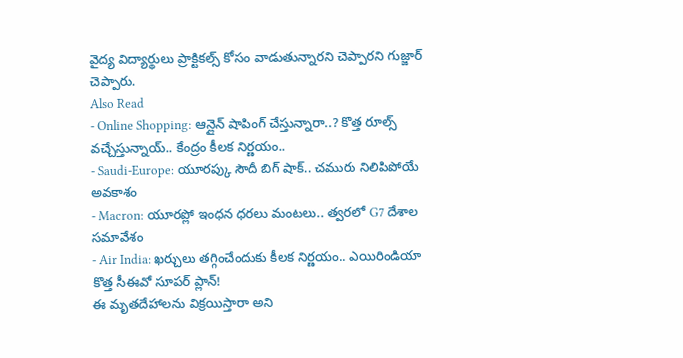వైద్య విద్యార్థులు ప్రాక్టికల్స్ కోసం వాడుతున్నారని చెప్పారని గుజ్జార్ చెప్పారు.
Also Read
- Online Shopping: ఆన్లైన్ షాపింగ్ చేస్తున్నారా..? కొత్త రూల్స్ వచ్చేస్తున్నాయ్.. కేంద్రం కీలక నిర్ణయం..
- Saudi-Europe: యూరప్కు సౌదీ బిగ్ షాక్.. చమురు నిలిపిపోయే అవకాశం
- Macron: యూరప్లో ఇంధన ధరలు మంటలు.. త్వరలో G7 దేశాల సమావేశం
- Air India: ఖర్చులు తగ్గించేందుకు కీలక నిర్ణయం.. ఎయిరిండియా కొత్త సీఈవో సూపర్ ప్లాన్!
ఈ మృతదేహాలను విక్రయిస్తారా అని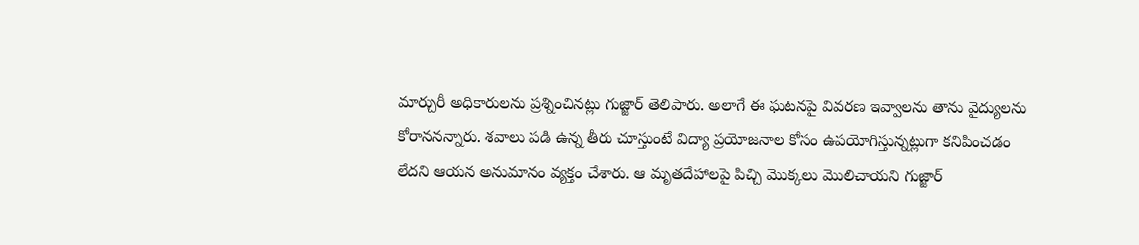మార్చురీ అధికారులను ప్రశ్నించినట్లు గుజ్జార్ తెలిపారు. అలాగే ఈ ఘటనపై వివరణ ఇవ్వాలను తాను వైద్యులను కోరాననన్నారు. శవాలు పడి ఉన్న తీరు చూస్తుంటే విద్యా ప్రయోజనాల కోసం ఉపయోగిస్తున్నట్లుగా కనిపించడం లేదని ఆయన అనుమానం వ్యక్తం చేశారు. ఆ మృతదేహాలపై పిచ్చి మొక్కలు మొలిచాయని గుజ్జార్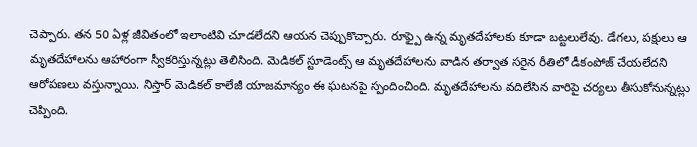చెప్పారు. తన 50 ఏళ్ల జీవితంలో ఇలాంటివి చూడలేదని ఆయన చెప్పుకొచ్చారు. రూఫ్పై ఉన్న మృతదేహాలకు కూడా బట్టలులేవు. డేగలు, పక్షులు ఆ మృతదేహాలను ఆహారంగా స్వీకరిస్తున్నట్లు తెలిసింది. మెడికల్ స్టూడెంట్స్ ఆ మృతదేహాలను వాడిన తర్వాత సరైన రీతిలో డీకంపోజ్ చేయలేదని ఆరోపణలు వస్తున్నాయి. నిస్తార్ మెడికల్ కాలేజీ యాజమాన్యం ఈ ఘటనపై స్పందించింది. మృతదేహాలను వదిలేసిన వారిపై చర్యలు తీసుకోనున్నట్లు చెప్పింది.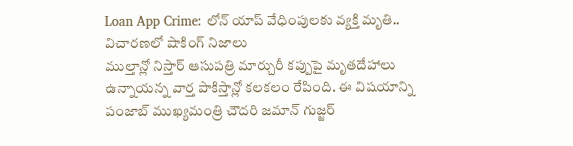Loan App Crime: లోన్ యాప్ వేధింపులకు వ్యక్తి మృతి.. విచారణలో షాకింగ్ నిజాలు
ముల్తాన్లో నిస్తార్ ఆసుపత్రి మార్చురీ కప్పుపై మృతదేహాలు ఉన్నాయన్న వార్త పాకిస్తాన్లో కలకలం రేపింది. ఈ విషయాన్ని పంజాబ్ ముఖ్యమంత్రి చౌదరి జమాన్ గుజ్జర్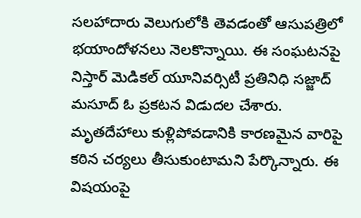సలహాదారు వెలుగులోకి తెవడంతో ఆసుపత్రిలో భయాందోళనలు నెలకొన్నాయి. ఈ సంఘటనపై నిస్తార్ మెడికల్ యూనివర్సిటీ ప్రతినిధి సజ్జాద్ మసూద్ ఓ ప్రకటన విడుదల చేశారు. మృతదేహాలు కుళ్లిపోవడానికి కారణమైన వారిపై కఠిన చర్యలు తీసుకుంటామని పేర్కొన్నారు. ఈ విషయంపై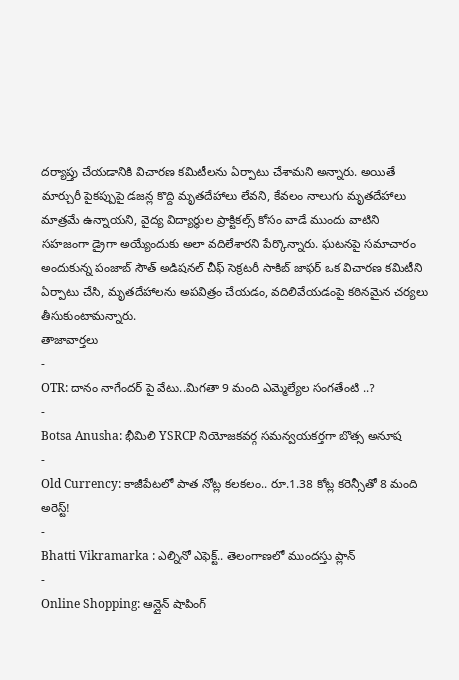దర్యాప్తు చేయడానికి విచారణ కమిటీలను ఏర్పాటు చేశామని అన్నారు. అయితే మార్చురీ పైకప్పుపై డజన్ల కొద్ది మృతదేహాలు లేవని, కేవలం నాలుగు మృతదేహాలు మాత్రమే ఉన్నాయని, వైద్య విద్యార్థుల ప్రాక్టికల్స్ కోసం వాడే ముందు వాటిని సహజంగా డ్రైగా అయ్యేందుకు అలా వదిలేశారని పేర్కొన్నారు. ఘటనపై సమాచారం అందుకున్న పంజాబ్ సౌత్ అడిషనల్ చీఫ్ సెక్రటరీ సాకిబ్ జాఫర్ ఒక విచారణ కమిటీని ఏర్పాటు చేసి, మృతదేహాలను అపవిత్రం చేయడం, వదిలివేయడంపై కఠినమైన చర్యలు తీసుకుంటామన్నారు.
తాజావార్తలు
-
OTR: దానం నాగేందర్ పై వేటు..మిగతా 9 మంది ఎమ్మెల్యేల సంగతేంటి ..?
-
Botsa Anusha: భీమిలి YSRCP నియోజకవర్గ సమన్వయకర్తగా బొత్స అనూష
-
Old Currency: కాజీపేటలో పాత నోట్ల కలకలం.. రూ.1.38 కోట్ల కరెన్సీతో 8 మంది అరెస్ట్!
-
Bhatti Vikramarka : ఎల్నినో ఎఫెక్ట్.. తెలంగాణలో ముందస్తు ప్లాన్
-
Online Shopping: ఆన్లైన్ షాపింగ్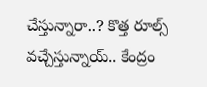చేస్తున్నారా..? కొత్త రూల్స్ వచ్చేస్తున్నాయ్.. కేంద్రం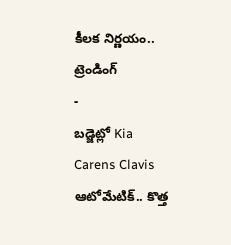కీలక నిర్ణయం..
ట్రెండింగ్
-
బడ్జెట్లో Kia Carens Clavis ఆటోమేటిక్.. కొత్త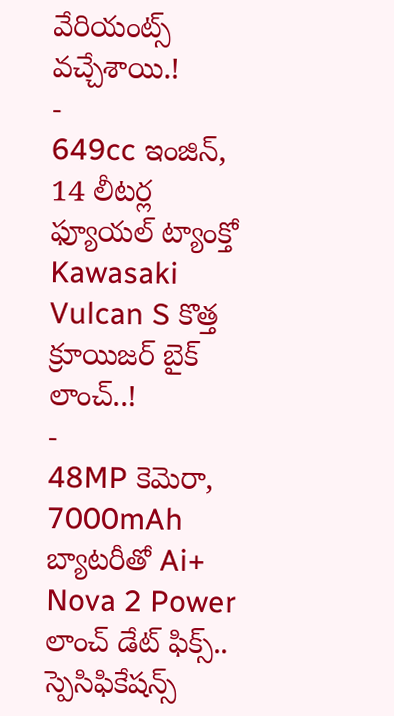వేరియంట్స్ వచ్చేశాయి.!
-
649cc ఇంజిన్, 14 లీటర్ల ఫ్యూయల్ ట్యాంక్తో Kawasaki Vulcan S కొత్త క్రూయిజర్ బైక్ లాంచ్..!
-
48MP కెమెరా, 7000mAh బ్యాటరీతో Ai+ Nova 2 Power లాంచ్ డేట్ ఫిక్స్.. స్పెసిఫికేషన్స్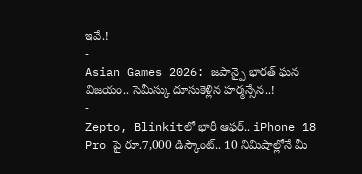ఇవే.!
-
Asian Games 2026: జపాన్పై భారత్ ఘన విజయం.. సెమీస్కు దూసుకెళ్లిన హర్మన్సేన..!
-
Zepto, Blinkitలో భారీ ఆఫర్.. iPhone 18 Pro పై రూ.7,000 డిస్కౌంట్.. 10 నిమిషాల్లోనే మీ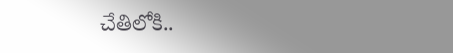చేతిలోకి..